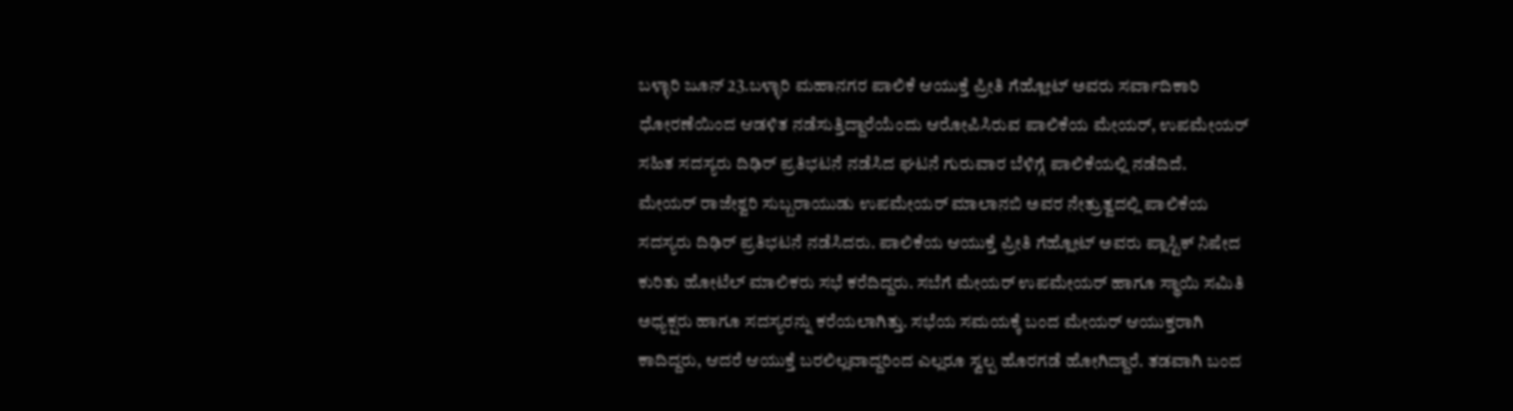ಬಳ್ಳಾರಿ ಜೂನ್ 23.ಬಳ್ಳಾರಿ ಮಹಾನಗರ ಪಾಲಿಕೆ ಆಯುಕ್ತೆ ಪ್ರೀತಿ ಗೆಹ್ಲೋಟ್ ಅವರು ಸರ್ವಾದಿಕಾರಿ ಧೋರಣೆಯಿಂದ ಆಡಳಿತ ನಡೆಸುತ್ತಿದ್ದಾರೆಯೆಂದು ಆರೋಪಿಸಿರುವ ಪಾಲಿಕೆಯ ಮೇಯರ್, ಉಪಮೇಯರ್ ಸಹಿತ ಸದಸ್ಯರು ದಿಢಿರ್ ಪ್ರತಿಭಟನೆ ನಡೆಸಿದ ಘಟನೆ ಗುರುವಾರ ಬೆಳಿಗ್ಗೆ ಪಾಲಿಕೆಯಲ್ಲಿ ನಡೆದಿದೆ.
ಮೇಯರ್ ರಾಜೇಶ್ವರಿ ಸುಬ್ಬರಾಯುಡು ಉಪಮೇಯರ್ ಮಾಲಾನಬಿ ಅವರ ನೇತ್ರುತ್ವದಲ್ಲಿ ಪಾಲಿಕೆಯ ಸದಸ್ಯರು ದಿಢಿರ್ ಪ್ರತಿಭಟನೆ ನಡೆಸಿದರು. ಪಾಲಿಕೆಯ ಆಯುಕ್ತೆ ಪ್ರೀತಿ ಗೆಹ್ಲೋಟ್ ಅವರು ಪ್ಲಾಸ್ಟಿಕ್ ನಿಷೇದ ಕುರಿತು ಹೋಟೆಲ್ ಮಾಲಿಕರು ಸಭೆ ಕರೆದಿದ್ದರು. ಸಬೆಗೆ ಮೇಯರ್ ಉಪಮೇಯರ್ ಹಾಗೂ ಸ್ಥಾಯಿ ಸಮಿತಿ ಅಧ್ಯಕ್ಷರು ಹಾಗೂ ಸದಸ್ಯರನ್ನು ಕರೆಯಲಾಗಿತ್ತು. ಸಭೆಯ ಸಮಯಕ್ಕೆ ಬಂದ ಮೇಯರ್ ಆಯುಕ್ತರಾಗಿ ಕಾದಿದ್ದರು, ಆದರೆ ಆಯುಕ್ತೆ ಬರಲಿಲ್ಲವಾದ್ದರಿಂದ ಎಲ್ಲರೂ ಸ್ವಲ್ಪ ಹೊರಗಡೆ ಹೋಗಿದ್ದಾರೆ. ತಡವಾಗಿ ಬಂದ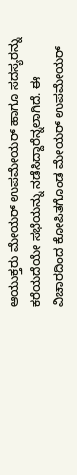ಆಯುಕ್ತರು ಮೇಯರ್ ಉಪಮೇಯರ್ ಹಾಗೂ ಸದಸ್ಯರನ್ನು ಕರೆಯದೆಯೇ ಸಭೆಯನ್ನು ನಡೆಸಿದ್ದಾರೆನ್ನಲಾಗಿದೆ. ಈ ವಿಚಾರದಿಂದ ಕೋಪಿತಗೊಂಡ ಮೇಯರ್ ಉಪಮೇಯರ್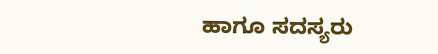ಹಾಗೂ ಸದಸ್ಯರು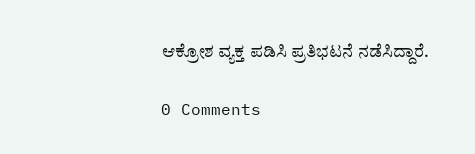ಆಕ್ರೋಶ ವ್ಯಕ್ತ ಪಡಿಸಿ ಪ್ರತಿಭಟನೆ ನಡೆಸಿದ್ದಾರೆ.

0 Comments